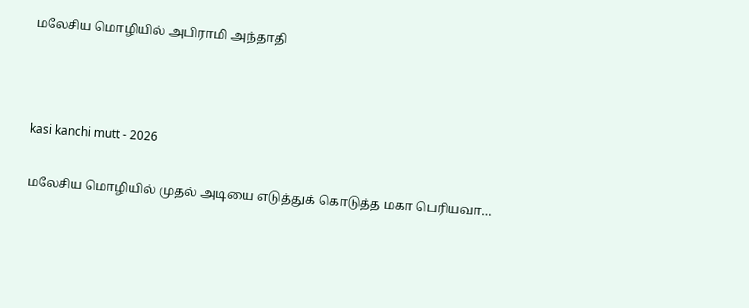மலேசிய மொழியில் அபிராமி அந்தாதி



kasi kanchi mutt - 2026

மலேசிய மொழியில் முதல் அடியை எடுத்துக் கொடுத்த மகா பெரியவா…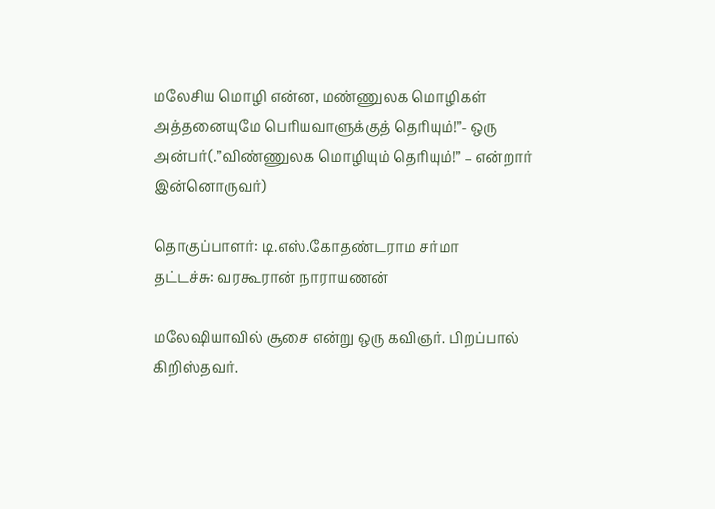மலேசிய மொழி என்ன, மண்ணுலக மொழிகள் அத்தனையுமே பெரியவாளுக்குத் தெரியும்!”- ஒரு அன்பர்(.”விண்ணுலக மொழியும் தெரியும்!” – என்றார் இன்னொருவர்)

தொகுப்பாளர்: டி.எஸ்.கோதண்டராம சர்மா
தட்டச்சு: வரகூரான் நாராயணன்

மலேஷியாவில் சூசை என்று ஒரு கவிஞர். பிறப்பால் கிறிஸ்தவர்.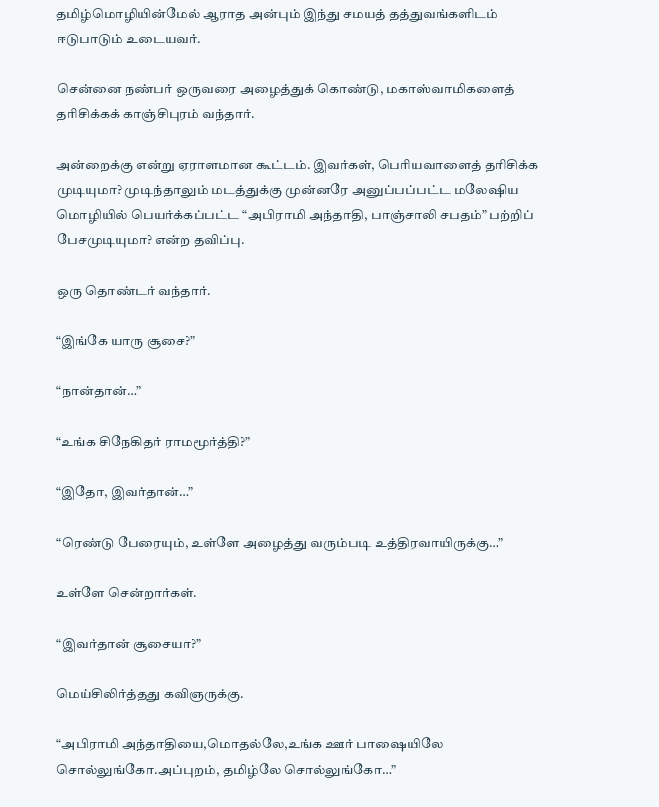தமிழ்மொழியின்மேல் ஆராத அன்பும் இந்து சமயத் தத்துவங்களிடம் ஈடுபாடும் உடையவர்.

சென்னை நண்பர் ஒருவரை அழைத்துக் கொண்டு, மகாஸ்வாமிகளைத் தரிசிக்கக் காஞ்சிபுரம் வந்தார்.

அன்றைக்கு என்று ஏராளமான கூட்டம். இவர்கள், பெரியவாளைத் தரிசிக்க முடியுமா? முடிந்தாலும் மடத்துக்கு முன்னரே அனுப்பப்பட்ட மலேஷிய மொழியில் பெயர்க்கப்பட்ட “அபிராமி அந்தாதி, பாஞ்சாலி சபதம்” பற்றிப் பேசமுடியுமா? என்ற தவிப்பு.

ஒரு தொண்டர் வந்தார்.

“இங்கே யாரு சூசை?”

“நான்தான்…”

“உங்க சிநேகிதர் ராமமூர்த்தி?”

“இதோ, இவர்தான்…”

“ரெண்டு பேரையும், உள்ளே அழைத்து வரும்படி உத்திரவாயிருக்கு…”

உள்ளே சென்றார்கள்.

“இவர்தான் சூசையா?”

மெய்சிலிர்த்தது கவிஞருக்கு.

“அபிராமி அந்தாதியை,மொதல்லே,உங்க ஊர் பாஷையிலே சொல்லுங்கோ.அப்புறம், தமிழ்லே சொல்லுங்கோ…”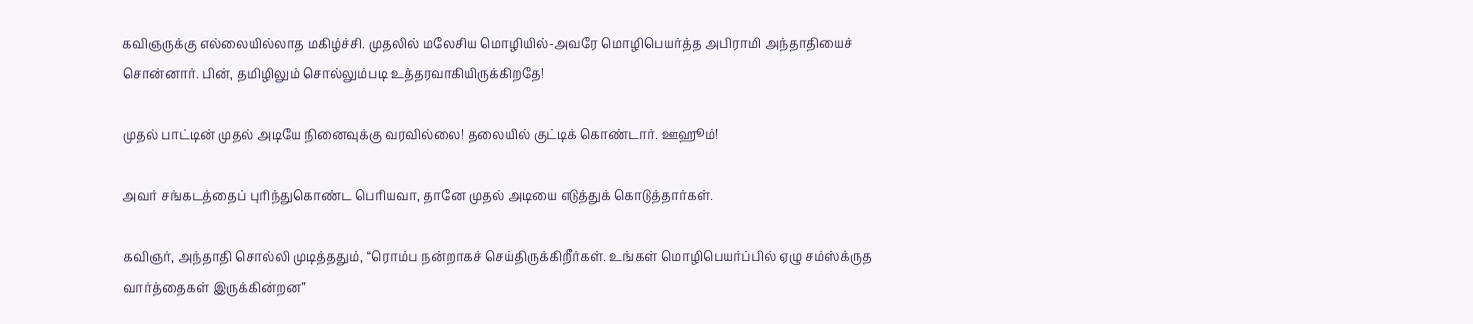கவிஞருக்கு எல்லையில்லாத மகிழ்ச்சி. முதலில் மலேசிய மொழியில்-அவரே மொழிபெயர்த்த அபிராமி அந்தாதியைச் சொன்னார். பின், தமிழிலும் சொல்லும்படி உத்தரவாகியிருக்கிறதே!

முதல் பாட்டின் முதல் அடியே நினைவுக்கு வரவில்லை! தலையில் குட்டிக் கொண்டார். ஊஹூம்!

அவர் சங்கடத்தைப் புரிந்துகொண்ட பெரியவா, தானே முதல் அடியை எடுத்துக் கொடுத்தார்கள்.

கவிஞர், அந்தாதி சொல்லி முடித்ததும், “ரொம்ப நன்றாகச் செய்திருக்கிறீர்கள். உங்கள் மொழிபெயர்ப்பில் ஏழு சம்ஸ்க்ருத வார்த்தைகள் இருக்கின்றன”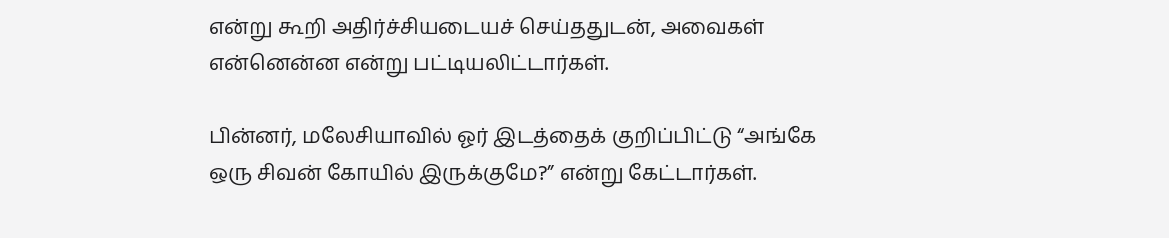என்று கூறி அதிர்ச்சியடையச் செய்ததுடன், அவைகள் என்னென்ன என்று பட்டியலிட்டார்கள்.

பின்னர், மலேசியாவில் ஓர் இடத்தைக் குறிப்பிட்டு “அங்கே ஒரு சிவன் கோயில் இருக்குமே?” என்று கேட்டார்கள்.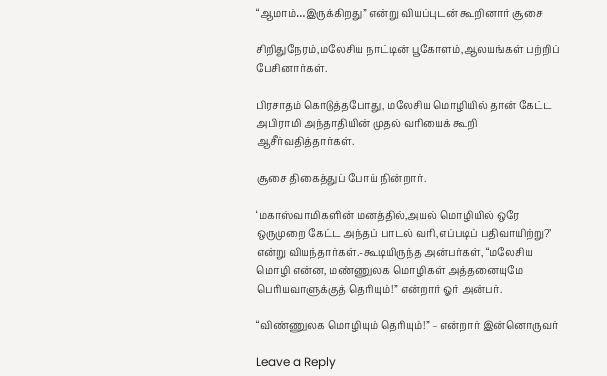“ஆமாம்…இருக்கிறது” என்று வியப்புடன் கூறினார் சூசை

சிறிதுநேரம்,மலேசிய நாட்டின் பூகோளம்,ஆலயங்கள் பற்றிப் பேசினார்கள்.

பிரசாதம் கொடுத்தபோது, மலேசிய மொழியில் தான் கேட்ட அபிராமி அந்தாதியின் முதல் வரியைக் கூறி ஆசீர்வதித்தார்கள்.

சூசை திகைத்துப் போய் நின்றார்.

‘மகாஸ்வாமிகளின் மனத்தில்,அயல் மொழியில் ஒரே ஒருமுறை கேட்ட அந்தப் பாடல் வரி,எப்படிப் பதிவாயிற்று?’ என்று வியந்தார்கள்.-கூடியிருந்த அன்பர்கள், “மலேசிய மொழி என்ன, மண்ணுலக மொழிகள் அத்தனையுமே பெரியவாளுக்குத் தெரியும்!” என்றார் ஓர் அன்பர்.

“விண்ணுலக மொழியும் தெரியும்!” – என்றார் இன்னொருவர்

Leave a Reply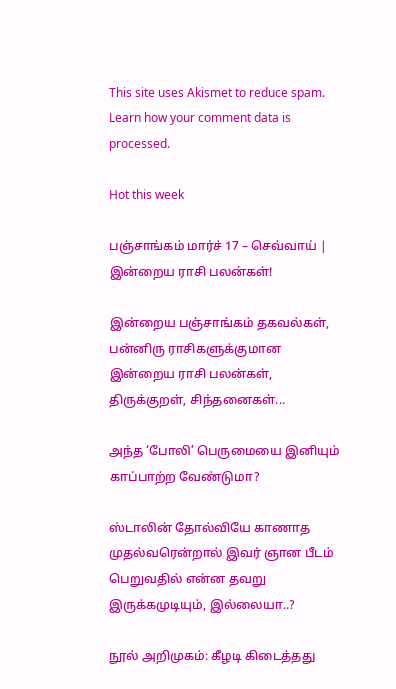This site uses Akismet to reduce spam. Learn how your comment data is processed.

Hot this week

பஞ்சாங்கம் மார்ச் 17 – செவ்வாய் | இன்றைய ராசி பலன்கள்!

இன்றைய பஞ்சாங்கம் தகவல்கள், பன்னிரு ராசிகளுக்குமான இன்றைய ராசி பலன்கள், திருக்குறள், சிந்தனைகள்...

அந்த ‘போலி’ பெருமையை இனியும் காப்பாற்ற வேண்டுமா?

ஸ்டாலின் தோல்வியே காணாத முதல்வரென்றால் இவர் ஞான பீடம் பெறுவதில் என்ன தவறு இருக்கமுடியும், இல்லையா..?

நூல் அறிமுகம்: கீழடி கிடைத்தது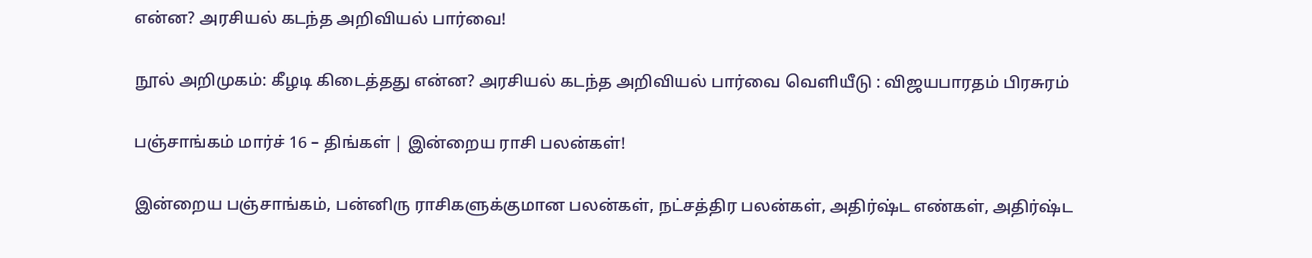என்ன? அரசியல் கடந்த அறிவியல் பார்வை!

நூல் அறிமுகம்: கீழடி கிடைத்தது என்ன? அரசியல் கடந்த அறிவியல் பார்வை வெளியீடு : விஜயபாரதம் பிரசுரம்

பஞ்சாங்கம் மார்ச் 16 – திங்கள் | இன்றைய ராசி பலன்கள்!

இன்றைய பஞ்சாங்கம், பன்னிரு ராசிகளுக்குமான பலன்கள், நட்சத்திர பலன்கள், அதிர்ஷ்ட எண்கள், அதிர்ஷ்ட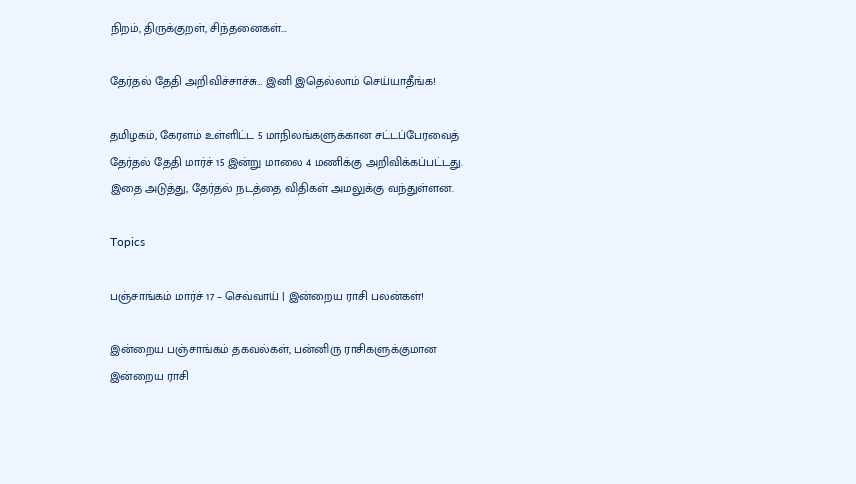நிறம், திருக்குறள், சிந்தனைகள்...

தேர்தல் தேதி அறிவிச்சாச்சு… இனி இதெல்லாம் செய்யாதீங்க!

தமிழகம், கேரளம் உள்ளிட்ட 5 மாநிலங்களுக்கான சட்டப்பேரவைத் தேர்தல் தேதி மார்ச் 15 இன்று மாலை 4 மணிக்கு அறிவிக்கப்பட்டது. இதை அடுத்து, தேர்தல் நடத்தை விதிகள் அமலுக்கு வந்துள்ளன.

Topics

பஞ்சாங்கம் மார்ச் 17 – செவ்வாய் | இன்றைய ராசி பலன்கள்!

இன்றைய பஞ்சாங்கம் தகவல்கள், பன்னிரு ராசிகளுக்குமான இன்றைய ராசி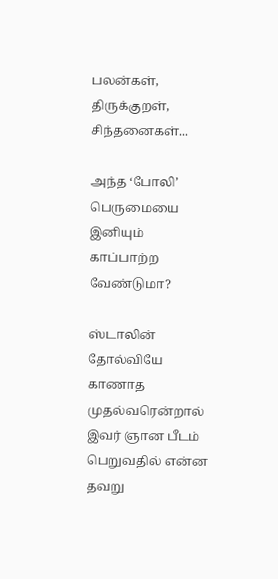பலன்கள், திருக்குறள், சிந்தனைகள்...

அந்த ‘போலி’ பெருமையை இனியும் காப்பாற்ற வேண்டுமா?

ஸ்டாலின் தோல்வியே காணாத முதல்வரென்றால் இவர் ஞான பீடம் பெறுவதில் என்ன தவறு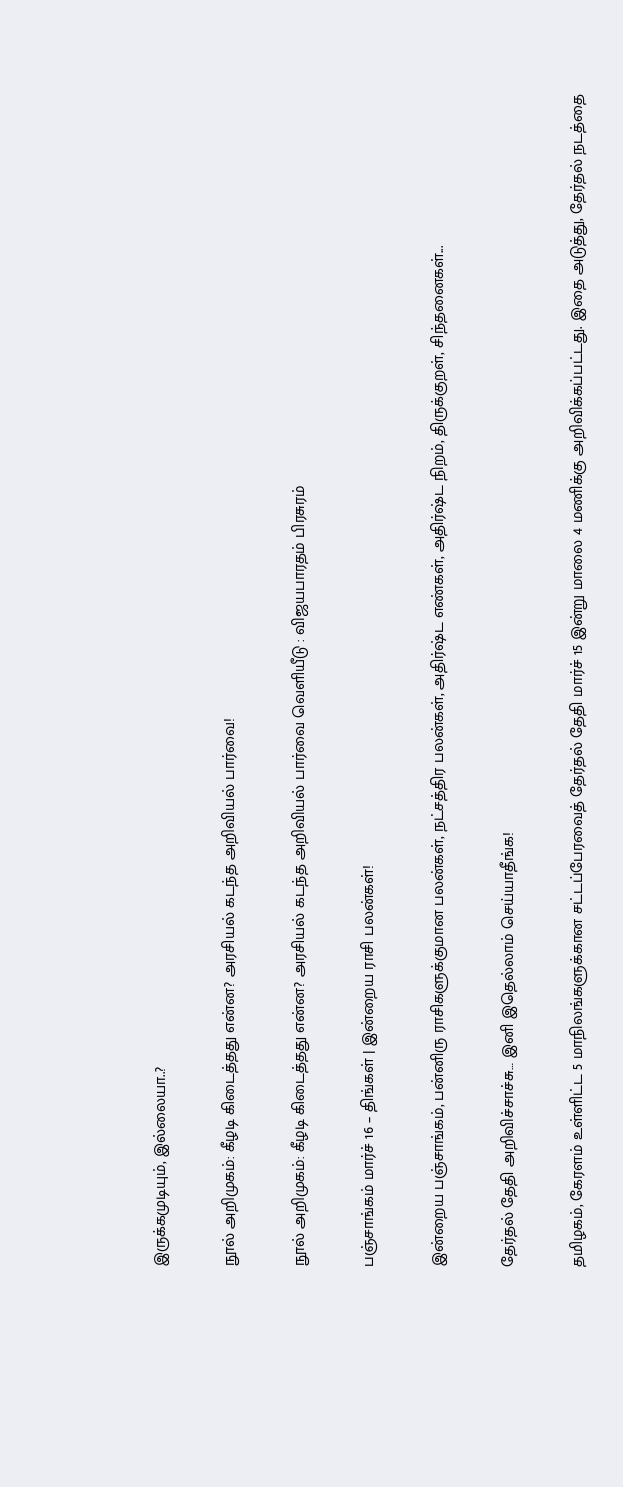இருக்கமுடியும், இல்லையா..?

நூல் அறிமுகம்: கீழடி கிடைத்தது என்ன? அரசியல் கடந்த அறிவியல் பார்வை!

நூல் அறிமுகம்: கீழடி கிடைத்தது என்ன? அரசியல் கடந்த அறிவியல் பார்வை வெளியீடு : விஜயபாரதம் பிரசுரம்

பஞ்சாங்கம் மார்ச் 16 – திங்கள் | இன்றைய ராசி பலன்கள்!

இன்றைய பஞ்சாங்கம், பன்னிரு ராசிகளுக்குமான பலன்கள், நட்சத்திர பலன்கள், அதிர்ஷ்ட எண்கள், அதிர்ஷ்ட நிறம், திருக்குறள், சிந்தனைகள்...

தேர்தல் தேதி அறிவிச்சாச்சு… இனி இதெல்லாம் செய்யாதீங்க!

தமிழகம், கேரளம் உள்ளிட்ட 5 மாநிலங்களுக்கான சட்டப்பேரவைத் தேர்தல் தேதி மார்ச் 15 இன்று மாலை 4 மணிக்கு அறிவிக்கப்பட்டது. இதை அடுத்து, தேர்தல் நடத்தை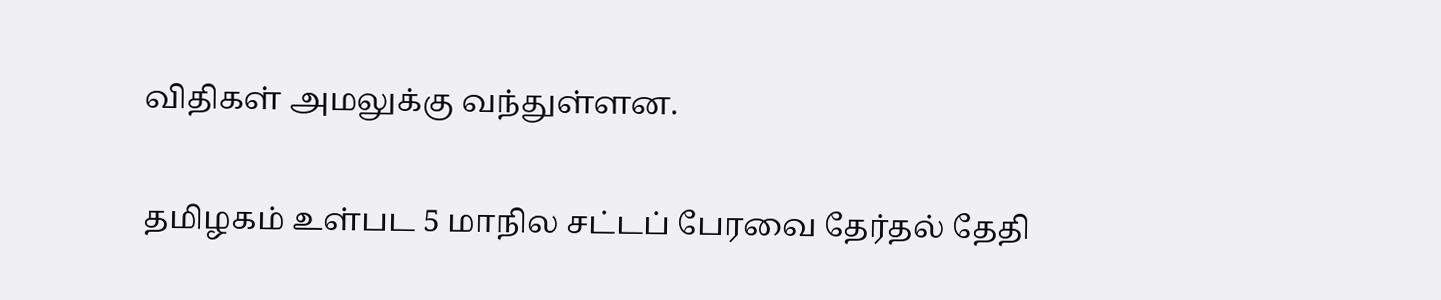விதிகள் அமலுக்கு வந்துள்ளன.

தமிழகம் உள்பட 5 மாநில சட்டப் பேரவை தேர்தல் தேதி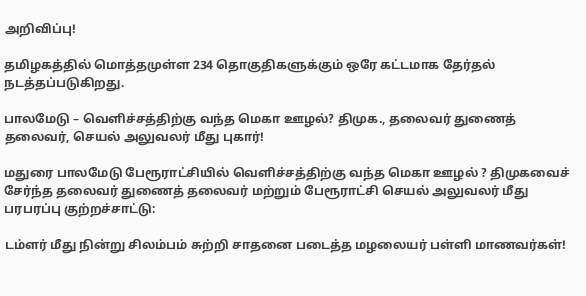அறிவிப்பு!

தமிழகத்தில் மொத்தமுள்ள 234 தொகுதிகளுக்கும் ஒரே கட்டமாக தேர்தல் நடத்தப்படுகிறது.

பாலமேடு – வெளிச்சத்திற்கு வந்த மெகா ஊழல்? திமுக., தலைவர் துணைத் தலைவர், செயல் அலுவலர் மீது புகார்!

மதுரை பாலமேடு பேரூராட்சியில் வெளிச்சத்திற்கு வந்த மெகா ஊழல் ? திமுகவைச் சேர்ந்த தலைவர் துணைத் தலைவர் மற்றும் பேரூராட்சி செயல் அலுவலர் மீது பரபரப்பு குற்றச்சாட்டு:

டம்ளர் மீது நின்று சிலம்பம் சுற்றி சாதனை படைத்த மழலையர் பள்ளி மாணவர்கள்!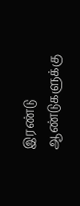இரண்டு ஆண்டுகளுக்கு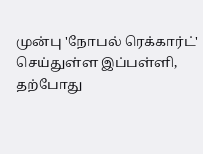முன்பு 'நோபல் ரெக்கார்ட்' செய்துள்ள இப்பள்ளி, தற்போது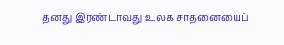தனது இரண்டாவது உலக சாதனையைப்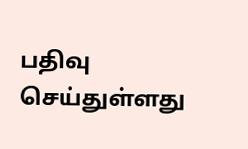பதிவு செய்துள்ளது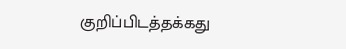குறிப்பிடத்தக்கது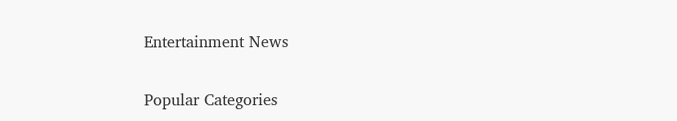Entertainment News

Popular Categories